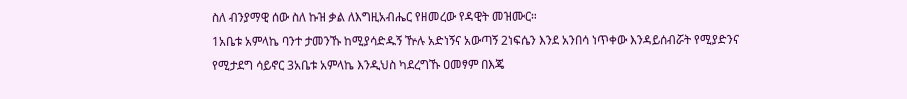ስለ ብንያማዊ ሰው ስለ ኩዝ ቃል ለእግዚአብሔር የዘመረው የዳዊት መዝሙር።
1አቤቱ አምላኬ ባንተ ታመንኹ ከሚያሳድዱኝ ዅሉ አድነኝና አውጣኝ 2ነፍሴን እንደ አንበሳ ነጥቀው እንዳይሰብሯት የሚያድንና የሚታደግ ሳይኖር 3አቤቱ አምላኬ እንዲህስ ካደረግኹ ዐመፃም በእጄ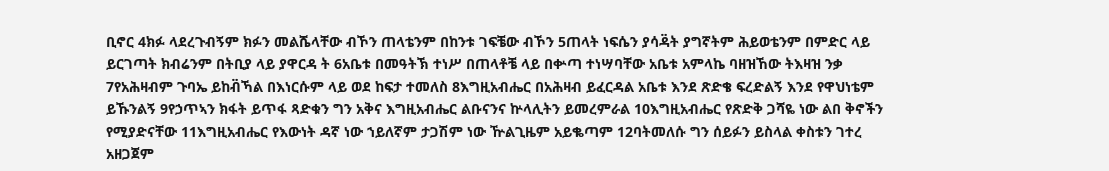ቢኖር 4ክፉ ላደረጉብኝም ክፉን መልሼላቸው ብኾን ጠላቴንም በከንቱ ገፍቼው ብኾን 5ጠላት ነፍሴን ያሳዳ፟ት ያግኛትም ሕይወቴንም በምድር ላይ ይርገጣት ክብሬንም በትቢያ ላይ ያዋርዳ ት 6አቤቱ በመዓትኽ ተነሥ በጠላቶቼ ላይ በቍጣ ተነሣባቸው አቤቱ አምላኬ ባዘዝኸው ትእዛዝ ንቃ 7የአሕዛብም ጉባኤ ይከብ፟ኻል በእነርሱም ላይ ወደ ከፍታ ተመለስ 8እግዚአብሔር በአሕዛብ ይፈርዳል አቤቱ እንደ ጽድቄ ፍረድልኝ እንደ የዋህነቴም ይኹንልኝ 9የኃጥኣን ክፋት ይጥፋ ጻድቁን ግን አቅና እግዚአብሔር ልቡናንና ኵላሊትን ይመረምራል 10እግዚአብሔር የጽድቅ ጋሻዬ ነው ልበ ቅኖችን የሚያድናቸው 11እግዚአብሔር የእውነት ዳኛ ነው ኀይለኛም ታጋሽም ነው ዅልጊዜም አይቈጣም 12ባትመለሱ ግን ሰይፉን ይስላል ቀስቱን ገተረ አዘጋጀም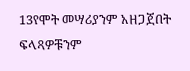13የሞት መሣሪያንም አዘጋጀበት ፍላጻዎቹንም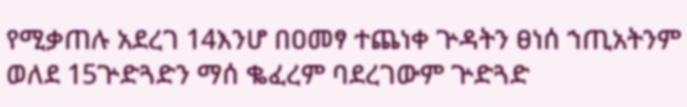የሚቃጠሉ አደረገ 14እንሆ በዐመፃ ተጨነቀ ጕዳትን ፀነሰ ኀጢአትንም ወለደ 15ጕድጓድን ማሰ ቈፈረም ባደረገውም ጕድጓድ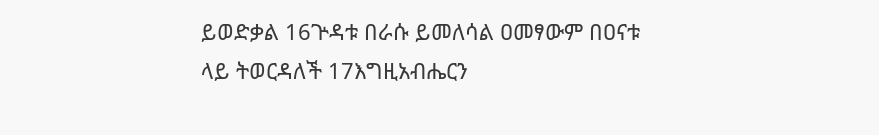ይወድቃል 16ጕዳቱ በራሱ ይመለሳል ዐመፃውም በዐናቱ ላይ ትወርዳለች 17እግዚአብሔርን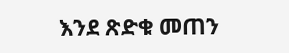እንደ ጽድቁ መጠን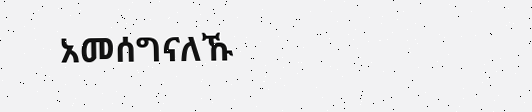አመሰግናለኹ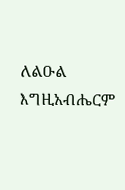ለልዑል እግዚአብሔርም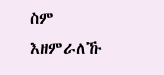ስም እዘምራለኹ